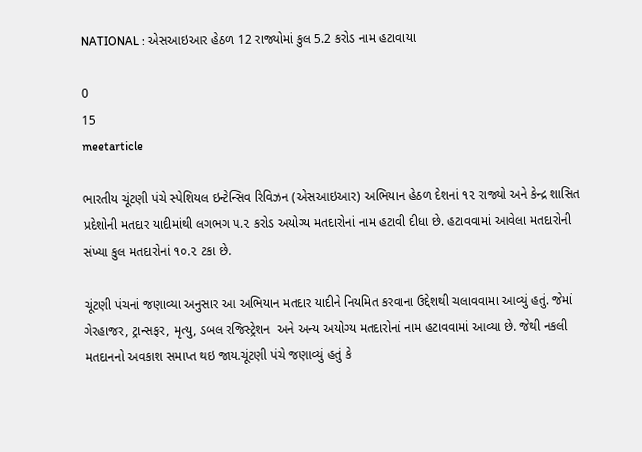NATIONAL : એસઆઇઆર હેઠળ 12 રાજ્યોમાં કુલ 5.2 કરોડ નામ હટાવાયા

0
15
meetarticle

ભારતીય ચૂંટણી પંચે સ્પેશિયલ ઇન્ટેન્સિવ રિવિઝન (એસઆઇઆર) અભિયાન હેઠળ દેશનાં ૧૨ રાજ્યો અને કેન્દ્ર શાસિત પ્રદેશોની મતદાર યાદીમાંથી લગભગ ૫.૨ કરોડ અયોગ્ય મતદારોનાં નામ હટાવી દીધા છે. હટાવવામાં આવેલા મતદારોની સંખ્યા કુલ મતદારોનાં ૧૦.૨ ટકા છે.

ચૂંટણી પંચનાં જણાવ્યા અનુસાર આ અભિયાન મતદાર યાદીને નિયમિત કરવાના ઉદ્દેશથી ચલાવવામા આવ્યું હતું. જેમાં ગેરહાજર, ટ્રાન્સફર, મૃત્યુ, ડબલ રજિસ્ટ્રેશન  અને અન્ય અયોગ્ય મતદારોનાં નામ હટાવવામાં આવ્યા છે. જેથી નકલી મતદાનનો અવકાશ સમાપ્ત થઇ જાય.ચૂંટણી પંચે જણાવ્યું હતું કે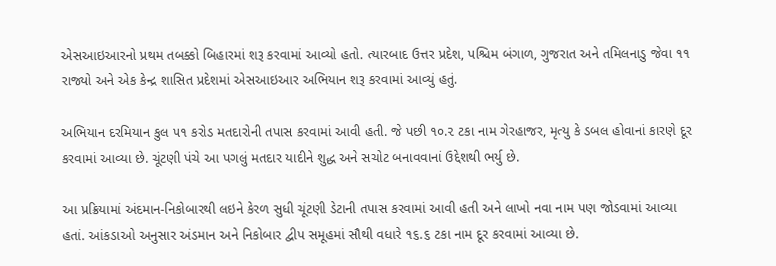એસઆઇઆરનો પ્રથમ તબક્કો બિહારમાં શરૂ કરવામાં આવ્યો હતો. ત્યારબાદ ઉત્તર પ્રદેશ, પશ્ચિમ બંગાળ, ગુજરાત અને તમિલનાડુ જેવા ૧૧ રાજ્યો અને એક કેન્દ્ર શાસિત પ્રદેશમાં એસઆઇઆર અભિયાન શરૂ કરવામાં આવ્યું હતું.

અભિયાન દરમિયાન કુલ ૫૧ કરોડ મતદારોની તપાસ કરવામાં આવી હતી. જે પછી ૧૦.૨ ટકા નામ ગેરહાજર, મૃત્યુ કે ડબલ હોવાનાં કારણે દૂર કરવામાં આવ્યા છે. ચૂંટણી પંચે આ પગલું મતદાર યાદીને શુદ્ધ અને સચોટ બનાવવાનાં ઉદ્દેશથી ભર્યુ છે.

આ પ્રક્રિયામાં અંદમાન-નિકોબારથી લઇને કેરળ સુધી ચૂંટણી ડેટાની તપાસ કરવામાં આવી હતી અને લાખો નવા નામ પણ જોડવામાં આવ્યા હતાં. આંકડાઓ અનુસાર અંડમાન અને નિકોબાર દ્વીપ સમૂહમાં સૌથી વધારે ૧૬.૬ ટકા નામ દૂર કરવામાં આવ્યા છે.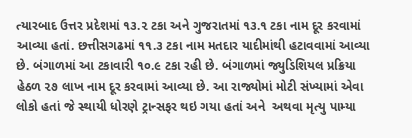ત્યારબાદ ઉત્તર પ્રદેશમાં ૧૩.૨ ટકા અને ગુજરાતમાં ૧૩.૧ ટકા નામ દૂર કરવામાં આવ્યા હતાં. છત્તીસગઢમાં ૧૧.૩ ટકા નામ મતદાર યાદીમાંથી હટાવવામાં આવ્યા છે. બંગાળમાં આ ટકાવારી ૧૦.૯ ટકા રહી છે. બંગાળમાં જ્યુડિશિયલ પ્રક્રિયા હેઠળ ૨૭ લાખ નામ દૂર કરવામાં આવ્યા છે. આ રાજ્યોમાં મોટી સંખ્યામાં એવા લોકો હતાં જે સ્થાયી ધોરણે ટ્રાન્સફર થઇ ગયા હતાં અને  અથવા મૃત્યુ પામ્યા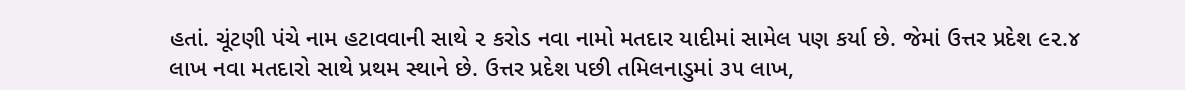હતાં. ચૂંટણી પંચે નામ હટાવવાની સાથે ૨ કરોડ નવા નામો મતદાર યાદીમાં સામેલ પણ કર્યા છે. જેમાં ઉત્તર પ્રદેશ ૯૨.૪ લાખ નવા મતદારો સાથે પ્રથમ સ્થાને છે. ઉત્તર પ્રદેશ પછી તમિલનાડુમાં ૩૫ લાખ,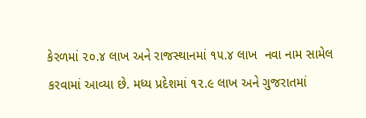કેરળમાં ૨૦.૪ લાખ અને રાજસ્થાનમાં ૧૫.૪ લાખ  નવા નામ સામેલ કરવામાં આવ્યા છે. મધ્ય પ્રદેશમાં ૧૨.૯ લાખ અને ગુજરાતમાં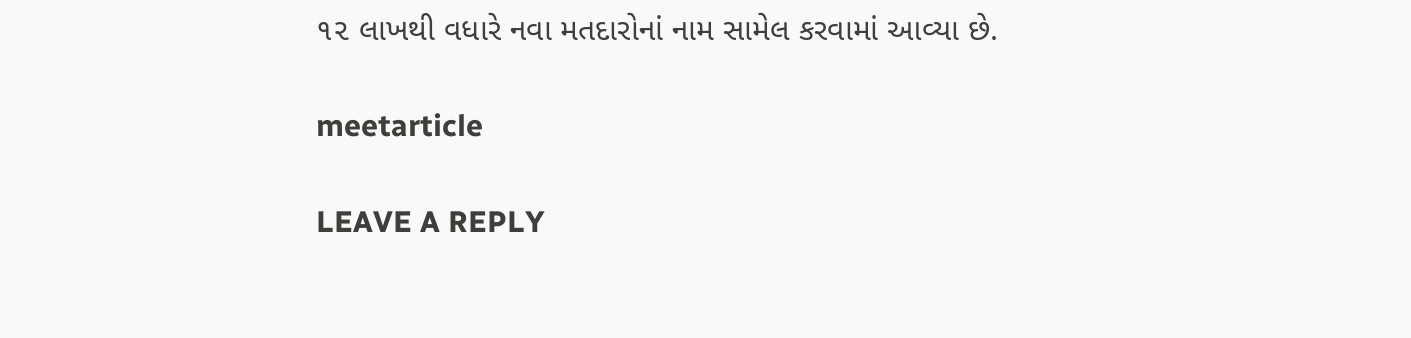૧૨ લાખથી વધારે નવા મતદારોનાં નામ સામેલ કરવામાં આવ્યા છે.

meetarticle

LEAVE A REPLY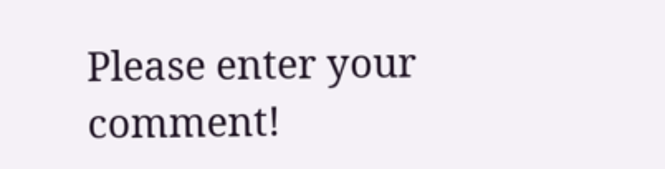Please enter your comment!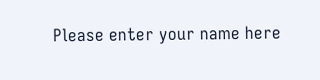Please enter your name here